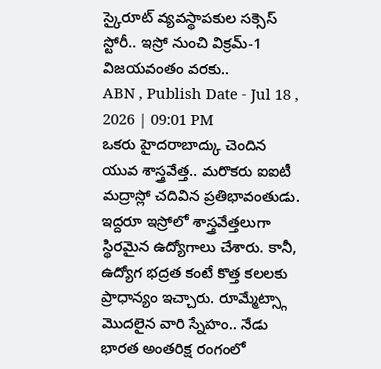స్కైరూట్ వ్యవస్థాపకుల సక్సెస్ స్టోరీ.. ఇస్రో నుంచి విక్రమ్-1 విజయవంతం వరకు..
ABN , Publish Date - Jul 18 , 2026 | 09:01 PM
ఒకరు హైదరాబాద్కు చెందిన యువ శాస్త్రవేత్త.. మరొకరు ఐఐటీ మద్రాస్లో చదివిన ప్రతిభావంతుడు. ఇద్దరూ ఇస్రోలో శాస్త్రవేత్తలుగా స్థిరమైన ఉద్యోగాలు చేశారు. కానీ, ఉద్యోగ భద్రత కంటే కొత్త కలలకు ప్రాధాన్యం ఇచ్చారు. రూమ్మేట్స్గా మొదలైన వారి స్నేహం.. నేడు భారత అంతరిక్ష రంగంలో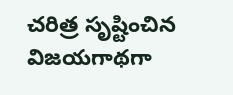చరిత్ర సృష్టించిన విజయగాథగా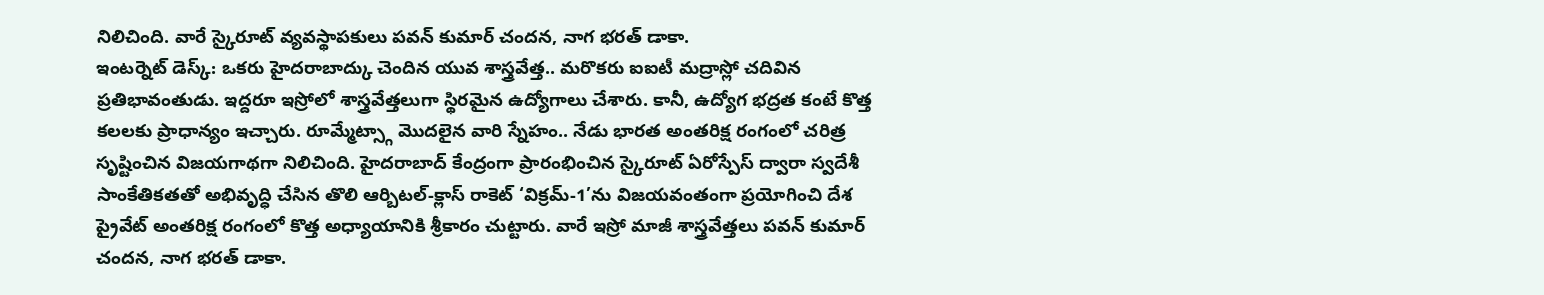నిలిచింది. వారే స్కైరూట్ వ్యవస్థాపకులు పవన్ కుమార్ చందన, నాగ భరత్ డాకా.
ఇంటర్నెట్ డెస్క్: ఒకరు హైదరాబాద్కు చెందిన యువ శాస్త్రవేత్త.. మరొకరు ఐఐటీ మద్రాస్లో చదివిన ప్రతిభావంతుడు. ఇద్దరూ ఇస్రోలో శాస్త్రవేత్తలుగా స్థిరమైన ఉద్యోగాలు చేశారు. కానీ, ఉద్యోగ భద్రత కంటే కొత్త కలలకు ప్రాధాన్యం ఇచ్చారు. రూమ్మేట్స్గా మొదలైన వారి స్నేహం.. నేడు భారత అంతరిక్ష రంగంలో చరిత్ర సృష్టించిన విజయగాథగా నిలిచింది. హైదరాబాద్ కేంద్రంగా ప్రారంభించిన స్కైరూట్ ఏరోస్పేస్ ద్వారా స్వదేశీ సాంకేతికతతో అభివృద్ధి చేసిన తొలి ఆర్బిటల్-క్లాస్ రాకెట్ ‘విక్రమ్-1’ను విజయవంతంగా ప్రయోగించి దేశ ప్రైవేట్ అంతరిక్ష రంగంలో కొత్త అధ్యాయానికి శ్రీకారం చుట్టారు. వారే ఇస్రో మాజీ శాస్త్రవేత్తలు పవన్ కుమార్ చందన, నాగ భరత్ డాకా.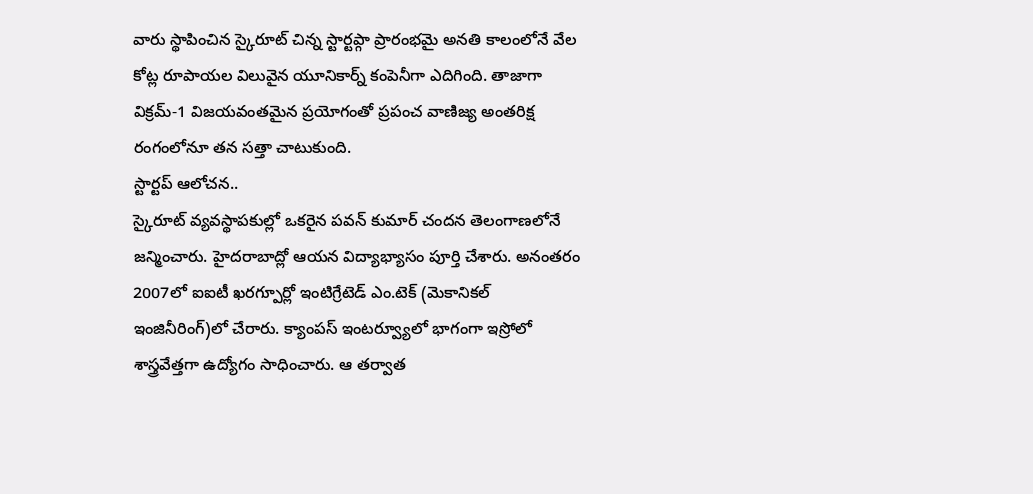వారు స్థాపించిన స్కైరూట్ చిన్న స్టార్టప్గా ప్రారంభమై అనతి కాలంలోనే వేల కోట్ల రూపాయల విలువైన యూనికార్న్ కంపెనీగా ఎదిగింది. తాజాగా విక్రమ్-1 విజయవంతమైన ప్రయోగంతో ప్రపంచ వాణిజ్య అంతరిక్ష రంగంలోనూ తన సత్తా చాటుకుంది.
స్టార్టప్ ఆలోచన..
స్కైరూట్ వ్యవస్థాపకుల్లో ఒకరైన పవన్ కుమార్ చందన తెలంగాణలోనే జన్మించారు. హైదరాబాద్లో ఆయన విద్యాభ్యాసం పూర్తి చేశారు. అనంతరం 2007లో ఐఐటీ ఖరగ్పూర్లో ఇంటిగ్రేటెడ్ ఎం.టెక్ (మెకానికల్ ఇంజినీరింగ్)లో చేరారు. క్యాంపస్ ఇంటర్వ్యూలో భాగంగా ఇస్రోలో శాస్త్రవేత్తగా ఉద్యోగం సాధించారు. ఆ తర్వాత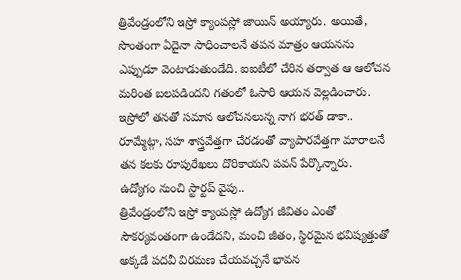త్రివేండ్రంలోని ఇస్రో క్యాంపస్లో జాయిన్ అయ్యారు. అయితే, సొంతంగా ఏదైనా సాధించాలనే తపన మాత్రం ఆయనను ఎప్పుడూ వెంటాడుతుండేది. ఐఐటీలో చేరిన తర్వాత ఆ ఆలోచన మరింత బలపడిందని గతంలో ఓసారి ఆయన వెల్లడించారు. ఇస్రోలో తనతో సమాన ఆలోచనలున్న నాగ భరత్ డాకా.. రూమ్మేట్గా, సహ శాస్త్రవేత్తగా చేరడంతో వ్యాపారవేత్తగా మారాలనే తన కలకు రూపురేఖలు దొరికాయని పవన్ పేర్కొన్నారు.
ఉద్యోగం నుంచి స్టార్టప్ వైపు..
త్రివేండ్రంలోని ఇస్రో క్యాంపస్లో ఉద్యోగ జీవితం ఎంతో సౌకర్యవంతంగా ఉండేదని, మంచి జీతం, స్థిరమైన భవిష్యత్తుతో అక్కడే పదవీ విరమణ చేయవచ్చనే భావన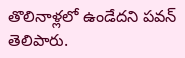తొలినాళ్లలో ఉండేదని పవన్ తెలిపారు.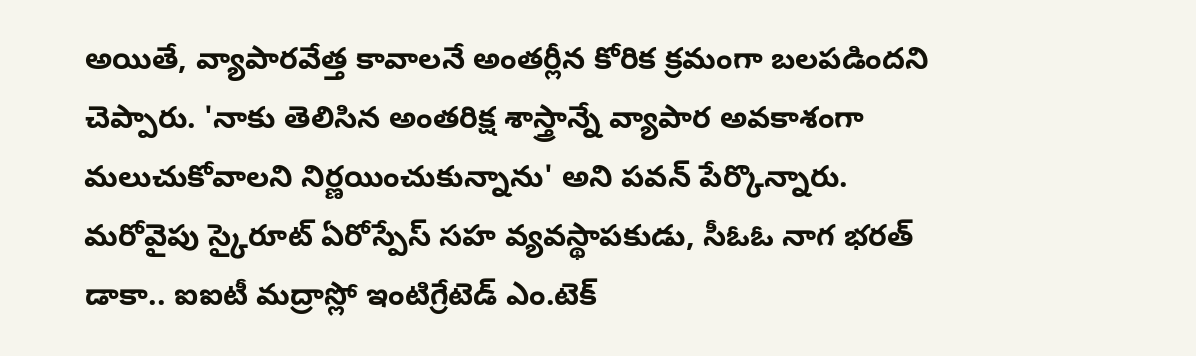అయితే, వ్యాపారవేత్త కావాలనే అంతర్లీన కోరిక క్రమంగా బలపడిందని చెప్పారు. 'నాకు తెలిసిన అంతరిక్ష శాస్త్రాన్నే వ్యాపార అవకాశంగా మలుచుకోవాలని నిర్ణయించుకున్నాను' అని పవన్ పేర్కొన్నారు. మరోవైపు స్కైరూట్ ఏరోస్పేస్ సహ వ్యవస్థాపకుడు, సీఓఓ నాగ భరత్ డాకా.. ఐఐటీ మద్రాస్లో ఇంటిగ్రేటెడ్ ఎం.టెక్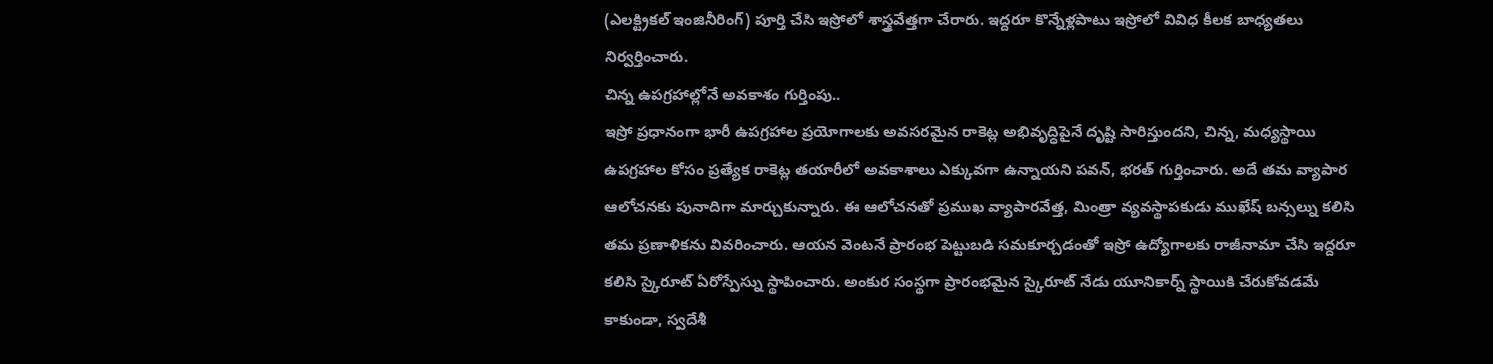(ఎలక్ట్రికల్ ఇంజినీరింగ్) పూర్తి చేసి ఇస్రోలో శాస్త్రవేత్తగా చేరారు. ఇద్దరూ కొన్నేళ్లపాటు ఇస్రోలో వివిధ కీలక బాధ్యతలు నిర్వర్తించారు.
చిన్న ఉపగ్రహాల్లోనే అవకాశం గుర్తింపు..
ఇస్రో ప్రధానంగా భారీ ఉపగ్రహాల ప్రయోగాలకు అవసరమైన రాకెట్ల అభివృద్ధిపైనే దృష్టి సారిస్తుందని, చిన్న, మధ్యస్థాయి ఉపగ్రహాల కోసం ప్రత్యేక రాకెట్ల తయారీలో అవకాశాలు ఎక్కువగా ఉన్నాయని పవన్, భరత్ గుర్తించారు. అదే తమ వ్యాపార ఆలోచనకు పునాదిగా మార్చుకున్నారు. ఈ ఆలోచనతో ప్రముఖ వ్యాపారవేత్త, మింత్రా వ్యవస్థాపకుడు ముఖేష్ బన్సల్ను కలిసి తమ ప్రణాళికను వివరించారు. ఆయన వెంటనే ప్రారంభ పెట్టుబడి సమకూర్చడంతో ఇస్రో ఉద్యోగాలకు రాజీనామా చేసి ఇద్దరూ కలిసి స్కైరూట్ ఏరోస్పేస్ను స్థాపించారు. అంకుర సంస్థగా ప్రారంభమైన స్కైరూట్ నేడు యూనికార్న్ స్థాయికి చేరుకోవడమే కాకుండా, స్వదేశీ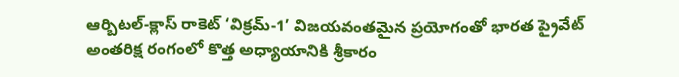ఆర్బిటల్-క్లాస్ రాకెట్ ‘విక్రమ్-1’ విజయవంతమైన ప్రయోగంతో భారత ప్రైవేట్ అంతరిక్ష రంగంలో కొత్త అధ్యాయానికి శ్రీకారం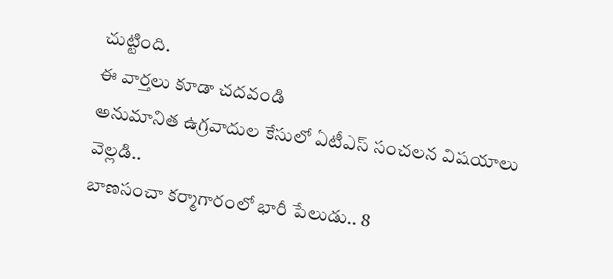చుట్టింది.
ఈ వార్తలు కూడా చదవండి
అనుమానిత ఉగ్రవాదుల కేసులో ఏటీఎస్ సంచలన విషయాలు వెల్లడి..
బాణసంచా కర్మాగారంలో భారీ పేలుడు.. 8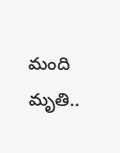మంది మృతి..